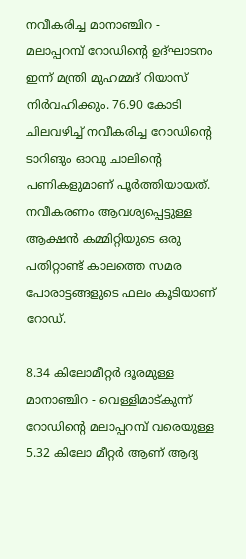നവീകരിച്ച മാനാഞ്ചിറ - മലാപ്പറമ്പ് റോഡിന്‍റെ ഉദ്ഘാടനം ഇന്ന് മന്ത്രി മുഹമ്മദ് റിയാസ് നിര്‍വഹിക്കും. 76.90 കോടി ചിലവഴിച്ച് നവീകരിച്ച റോഡിന്‍റെ ടാറിങും ഓവു ചാലിന്‍റെ പണികളുമാണ് പൂര്‍ത്തിയായത്. നവീകരണം ആവശ്യപ്പെട്ടുള്ള ആക്ഷന്‍ കമ്മിറ്റിയുടെ ഒരു പതിറ്റാണ്ട് കാലത്തെ സമര പോരാട്ടങ്ങളുടെ ഫലം കൂടിയാണ് റോഡ്.

8.34 കിലോമീറ്റര്‍ ദൂരമുള്ള മാനാഞ്ചിറ - വെള്ളിമാട്കുന്ന് റോഡിന്‍റെ മലാപ്പറമ്പ് വരെയുള്ള 5.32 കിലോ മീറ്റര്‍ ആണ് ആദ്യ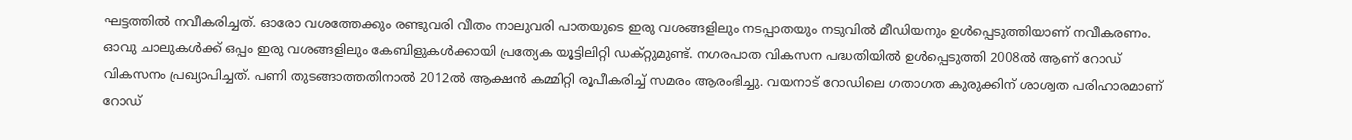ഘട്ടത്തില്‍ നവീകരിച്ചത്. ഓരോ വശത്തേക്കും രണ്ടുവരി വീതം നാലുവരി പാതയുടെ ഇരു വശങ്ങളിലും നടപ്പാതയും നടുവില്‍ മീഡിയനും ഉള്‍പ്പെടുത്തിയാണ് നവീകരണം. ഓവു ചാലുകള്‍ക്ക് ഒപ്പം ഇരു വശങ്ങളിലും കേബിളുകള്‍ക്കായി പ്രത്യേക യൂട്ടിലിറ്റി ഡക്റ്റുമുണ്ട്. നഗരപാത വികസന പദ്ധതിയില്‍ ഉള്‍പ്പെടുത്തി 2008ല്‍ ആണ് റോഡ് വികസനം പ്രഖ്യാപിച്ചത്. പണി തുടങ്ങാത്തതിനാല്‍ 2012ല്‍ ആക്ഷന്‍ കമ്മിറ്റി രൂപീകരിച്ച് സമരം ആരംഭിച്ചു. വയനാട് റോഡിലെ ഗതാഗത കുരുക്കിന് ശാശ്വത പരിഹാരമാണ് റോഡ്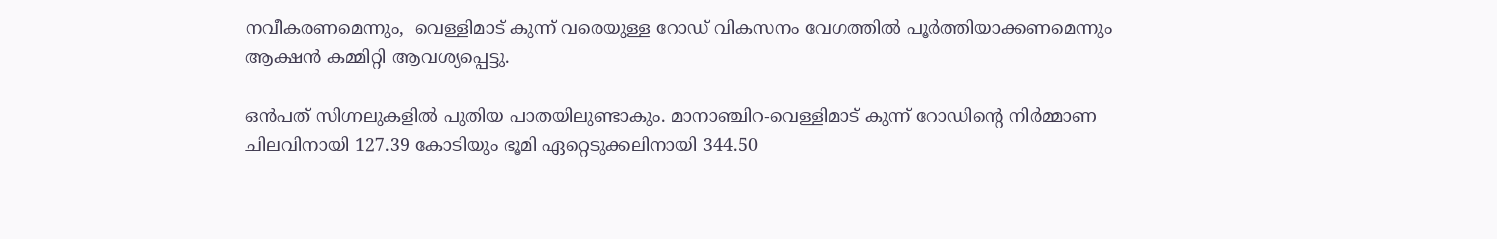നവീകരണമെന്നും,  വെള്ളിമാട് കുന്ന് വരെയുള്ള റോഡ് വികസനം വേഗത്തില്‍ പൂര്‍ത്തിയാക്കണമെന്നും ആക്ഷന്‍ കമ്മിറ്റി ആവശ്യപ്പെട്ടു.

ഒന്‍പത് സിഗ്നലുകളില്‍ പുതിയ പാതയിലുണ്ടാകും. മാനാഞ്ചിറ-വെള്ളിമാട് കുന്ന് റോഡിന്‍റെ നിര്‍മ്മാണ ചിലവിനായി 127.39 കോടിയും ഭൂമി ഏറ്റെടുക്കലിനായി 344.50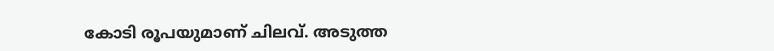കോടി രൂപയുമാണ് ചിലവ്. അടുത്ത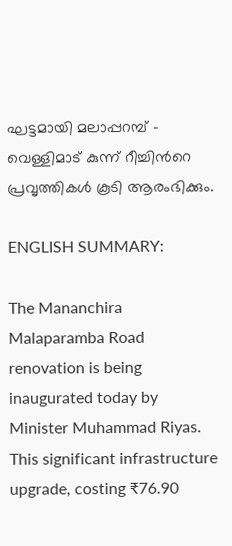ഘട്ടമായി മലാപ്പറമ്പ് - വെള്ളിമാട് കുന്ന് റീച്ചിന്‍റെ പ്രവൃത്തികള്‍ കൂടി ആരംഭിക്കും.

ENGLISH SUMMARY:

The Mananchira Malaparamba Road renovation is being inaugurated today by Minister Muhammad Riyas. This significant infrastructure upgrade, costing ₹76.90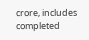crore, includes completed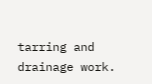tarring and drainage work.